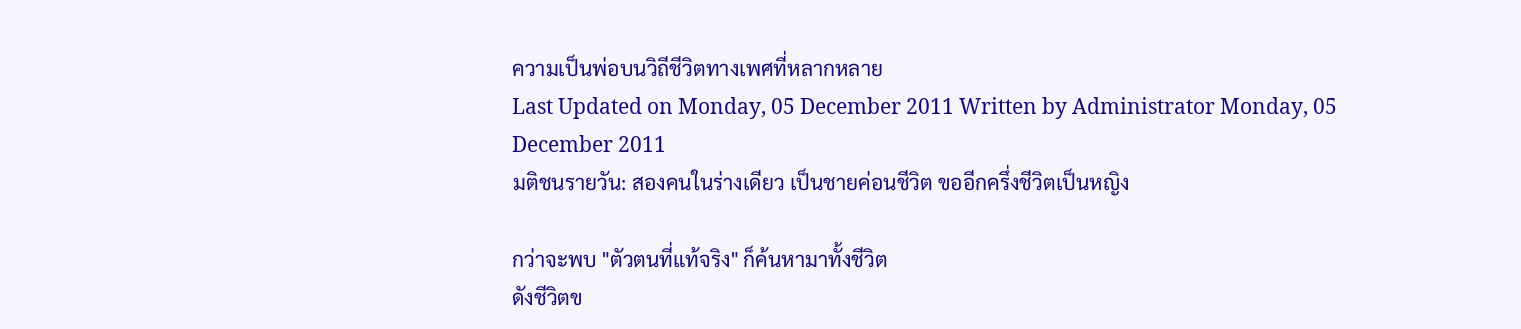ความเป็นพ่อบนวิถีชีวิตทางเพศที่หลากหลาย
Last Updated on Monday, 05 December 2011 Written by Administrator Monday, 05 December 2011
มติชนรายวัน: สองคนในร่างเดียว เป็นชายค่อนชีวิต ขออีกครึ่งชีวิตเป็นหญิง

กว่าจะพบ "ตัวตนที่แท้จริง" ก็ค้นหามาทั้งชีวิต
ดังชีวิตข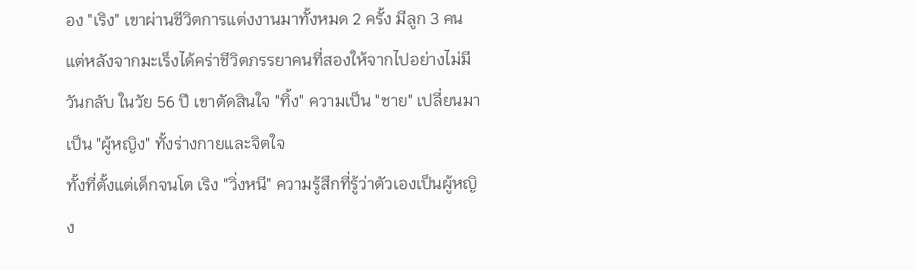อง "เริง" เขาผ่านชีวิตการแต่งงานมาทั้งหมด 2 ครั้ง มีลูก 3 คน แต่หลังจากมะเร็งได้คร่าชีวิตภรรยาคนที่สองให้จากไปอย่างไม่มีวันกลับ ในวัย 56 ปี เขาตัดสินใจ "ทิ้ง" ความเป็น "ชาย" เปลี่ยนมาเป็น "ผู้หญิง" ทั้งร่างกายและจิตใจ
ทั้งที่ตั้งแต่เด็กจนโต เริง "วิ่งหนี" ความรู้สึกที่รู้ว่าตัวเองเป็นผู้หญิง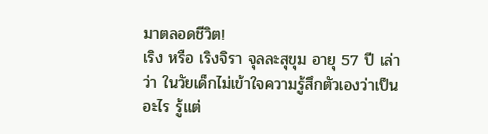มาตลอดชีวิต!
เริง หรือ เริงจิรา จุลละสุขุม อายุ 57 ปี เล่าว่า ในวัยเด็กไม่เข้าใจความรู้สึกตัวเองว่าเป็นอะไร รู้แต่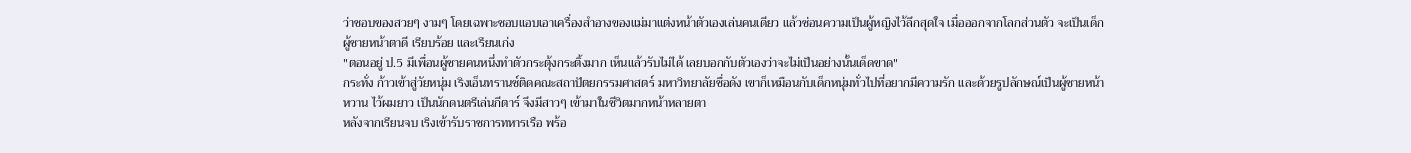ว่าชอบของสวยๆ งามๆ โดยเฉพาะชอบแอบเอาเครื่องสำอางของแม่มาแต่งหน้าตัวเองเล่นคนเดียว แล้วซ่อนความเป็นผู้หญิงไว้ลึกสุดใจ เมื่อออกจากโลกส่วนตัว จะเป็นเด็กผู้ชายหน้าตาดี เรียบร้อย และเรียนเก่ง
"ตอนอยู่ ป.5 มีเพื่อนผู้ชายคนหนึ่งทำตัวกระตุ้งกระติ้งมาก เห็นแล้วรับไม่ได้ เลยบอกกับตัวเองว่าจะไม่เป็นอย่างนั้นเด็ดขาด"
กระทั่ง ก้าวเข้าสู่วัยหนุ่ม เริงเอ็นทรานซ์ติดคณะสถาปัตยกรรมศาสตร์ มหาวิทยาลัยชื่อดัง เขาก็เหมือนกับเด็กหนุ่มทั่วไปที่อยากมีความรัก และด้วยรูปลักษณ์เป็นผู้ชายหน้าหวาน ไว้ผมยาว เป็นนักดนตรีเล่นกีตาร์ จึงมีสาวๆ เข้ามาในชีวิตมากหน้าหลายตา
หลังจากเรียนจบ เริงเข้ารับราชการทหารเรือ พร้อ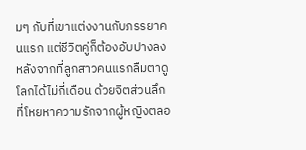มๆ กับที่เขาแต่งงานกับภรรยาคนแรก แต่ชีวิตคู่ก็ต้องอับปางลงหลังจากที่ลูกสาวคนแรกลืมตาดูโลกได้ไม่กี่เดือน ด้วยจิตส่วนลึกที่โหยหาความรักจากผู้หญิงตลอ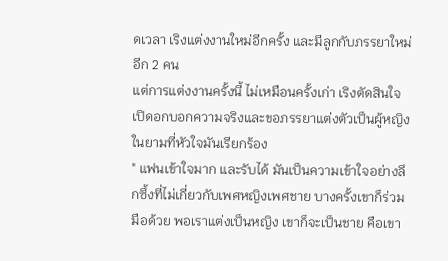ดเวลา เริงแต่งงานใหม่อีกครั้ง และมีลูกกับภรรยาใหม่อีก 2 คน
แต่การแต่งงานครั้งนี้ ไม่เหมือนครั้งเก่า เริงตัดสินใจเปิดอกบอกความจริงและขอภรรยาแต่งตัวเป็นผู้หญิงในยามที่หัวใจมันเรียกร้อง
" แฟนเข้าใจมาก และรับได้ มันเป็นความเข้าใจอย่างลึกซึ้งที่ไม่เกี่ยวกับเพศหญิงเพศชาย บางครั้งเขาก็ร่วมมือด้วย พอเราแต่งเป็นหญิง เขาก็จะเป็นชาย คือเขา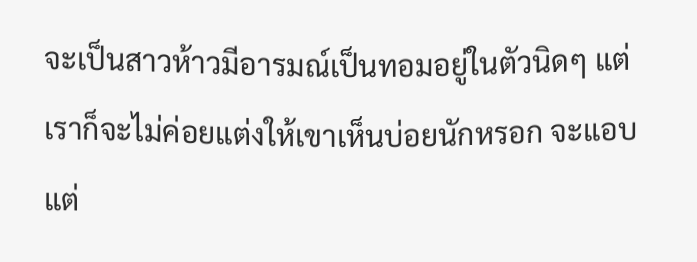จะเป็นสาวห้าวมีอารมณ์เป็นทอมอยู่ในตัวนิดๆ แต่เราก็จะไม่ค่อยแต่งให้เขาเห็นบ่อยนักหรอก จะแอบแต่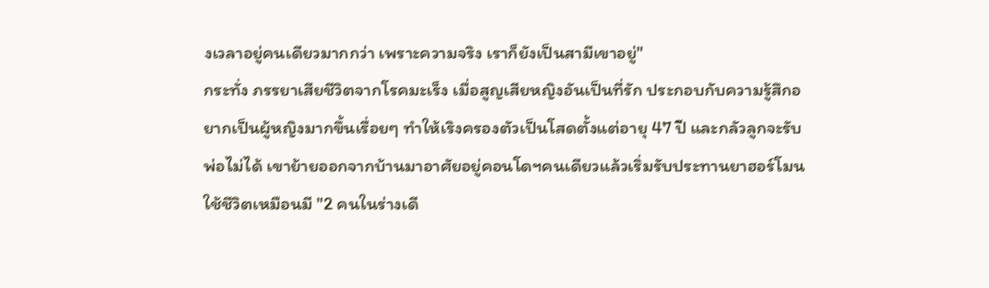งเวลาอยู่คนเดียวมากกว่า เพราะความจริง เราก็ยังเป็นสามีเขาอยู่"
กระทั่ง ภรรยาเสียชีวิตจากโรคมะเร็ง เมื่อสูญเสียหญิงอันเป็นที่รัก ประกอบกับความรู้สึกอยากเป็นผู้หญิงมากขึ้นเรื่อยๆ ทำให้เริงครองตัวเป็นโสดตั้งแต่อายุ 47 ปี และกลัวลูกจะรับพ่อไม่ได้ เขาย้ายออกจากบ้านมาอาศัยอยู่คอนโดฯคนเดียวแล้วเริ่มรับประทานยาฮอร์โมน ใช้ชีวิตเหมือนมี "2 คนในร่างเดี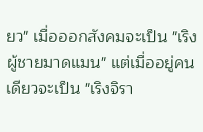ยว" เมื่อออกสังคมจะเป็น "เริง ผู้ชายมาดแมน" แต่เมื่ออยู่คนเดียวจะเป็น "เริงจิรา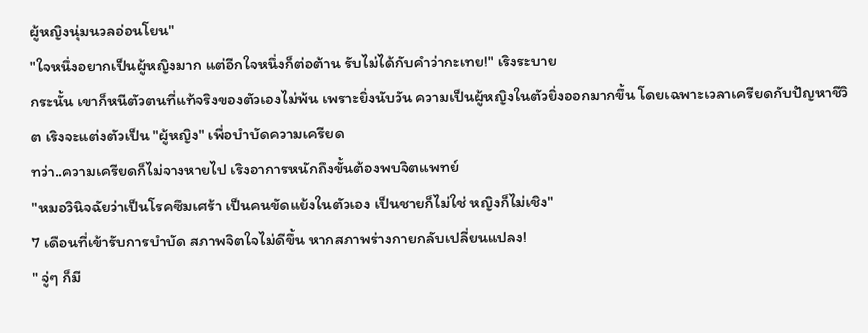ผู้หญิงนุ่มนวลอ่อนโยน"
"ใจหนึ่งอยากเป็นผู้หญิงมาก แต่อีกใจหนึ่งก็ต่อต้าน รับไม่ได้กับคำว่ากะเทย!" เริงระบาย
กระนั้น เขาก็หนีตัวตนที่แท้จริงของตัวเองไม่พ้น เพราะยิ่งนับวัน ความเป็นผู้หญิงในตัวยิ่งออกมากขึ้น โดยเฉพาะเวลาเครียดกับปัญหาชีวิต เริงจะแต่งตัวเป็น "ผู้หญิง" เพื่อบำบัดความเครียด
ทว่า..ความเครียดก็ไม่จางหายไป เริงอาการหนักถึงขั้นต้องพบจิตแพทย์
"หมอวินิจฉัยว่าเป็นโรคซึมเศร้า เป็นคนขัดแย้งในตัวเอง เป็นชายก็ไม่ใช่ หญิงก็ไม่เชิง"
7 เดือนที่เข้ารับการบำบัด สภาพจิตใจไม่ดีขึ้น หากสภาพร่างกายกลับเปลี่ยนแปลง!
" จู่ๆ ก็มี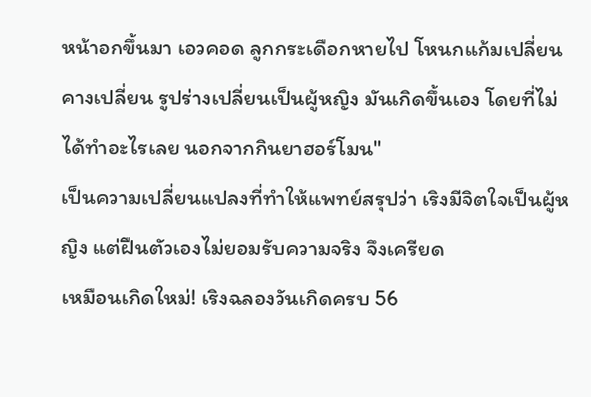หน้าอกขึ้นมา เอวคอด ลูกกระเดือกหายไป โหนกแก้มเปลี่ยน คางเปลี่ยน รูปร่างเปลี่ยนเป็นผู้หญิง มันเกิดขึ้นเอง โดยที่ไม่ได้ทำอะไรเลย นอกจากกินยาฮอร์โมน"
เป็นความเปลี่ยนแปลงที่ทำให้แพทย์สรุปว่า เริงมีจิตใจเป็นผู้หญิง แต่ฝืนตัวเองไม่ยอมรับความจริง จึงเครียด
เหมือนเกิดใหม่! เริงฉลองวันเกิดครบ 56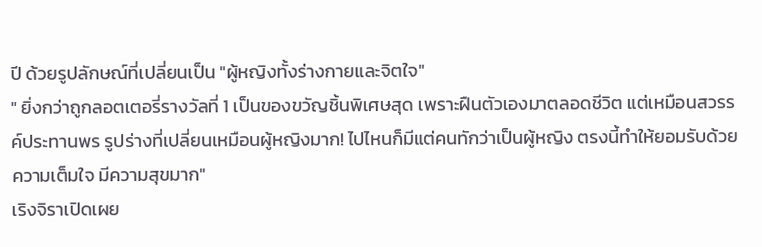ปี ด้วยรูปลักษณ์ที่เปลี่ยนเป็น "ผู้หญิงทั้งร่างกายและจิตใจ"
" ยิ่งกว่าถูกลอตเตอรี่รางวัลที่ 1 เป็นของขวัญชิ้นพิเศษสุด เพราะฝืนตัวเองมาตลอดชีวิต แต่เหมือนสวรรค์ประทานพร รูปร่างที่เปลี่ยนเหมือนผู้หญิงมาก! ไปไหนก็มีแต่คนทักว่าเป็นผู้หญิง ตรงนี้ทำให้ยอมรับด้วยความเต็มใจ มีความสุขมาก"
เริงจิราเปิดเผย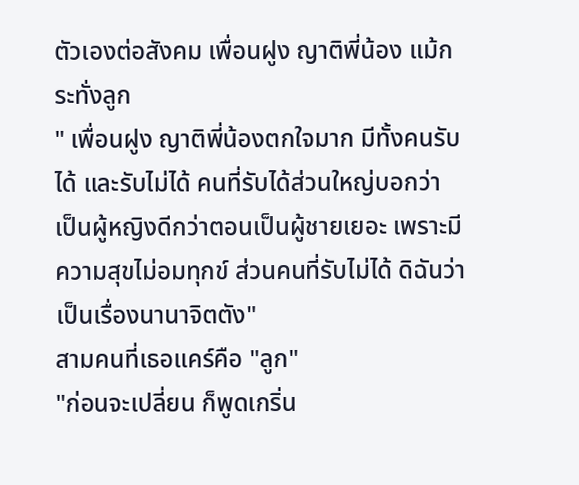ตัวเองต่อสังคม เพื่อนฝูง ญาติพี่น้อง แม้กระทั่งลูก
" เพื่อนฝูง ญาติพี่น้องตกใจมาก มีทั้งคนรับได้ และรับไม่ได้ คนที่รับได้ส่วนใหญ่บอกว่า เป็นผู้หญิงดีกว่าตอนเป็นผู้ชายเยอะ เพราะมีความสุขไม่อมทุกข์ ส่วนคนที่รับไม่ได้ ดิฉันว่าเป็นเรื่องนานาจิตตัง"
สามคนที่เธอแคร์คือ "ลูก"
"ก่อนจะเปลี่ยน ก็พูดเกริ่น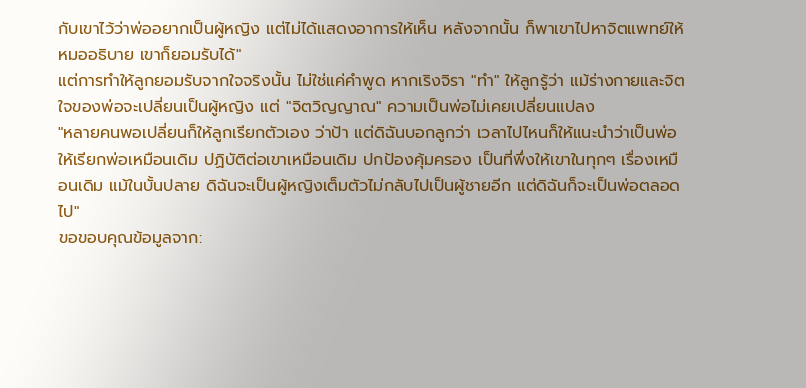กับเขาไว้ว่าพ่ออยากเป็นผู้หญิง แต่ไม่ได้แสดงอาการให้เห็น หลังจากนั้น ก็พาเขาไปหาจิตแพทย์ให้หมออธิบาย เขาก็ยอมรับได้"
แต่การทำให้ลูกยอมรับจากใจจริงนั้น ไม่ใช่แค่คำพูด หากเริงจิรา "ทำ" ให้ลูกรู้ว่า แม้ร่างกายและจิตใจของพ่อจะเปลี่ยนเป็นผู้หญิง แต่ "จิตวิญญาณ" ความเป็นพ่อไม่เคยเปลี่ยนแปลง
"หลายคนพอเปลี่ยนก็ให้ลูกเรียกตัวเอง ว่าป้า แต่ดิฉันบอกลูกว่า เวลาไปไหนก็ให้แนะนำว่าเป็นพ่อ ให้เรียกพ่อเหมือนเดิม ปฏิบัติต่อเขาเหมือนเดิม ปกป้องคุ้มครอง เป็นที่พึ่งให้เขาในทุกๆ เรื่องเหมือนเดิม แม้ในบั้นปลาย ดิฉันจะเป็นผู้หญิงเต็มตัวไม่กลับไปเป็นผู้ชายอีก แต่ดิฉันก็จะเป็นพ่อตลอดไป"
ขอขอบคุณข้อมูลจาก: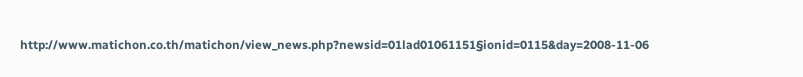http://www.matichon.co.th/matichon/view_news.php?newsid=01lad01061151§ionid=0115&day=2008-11-06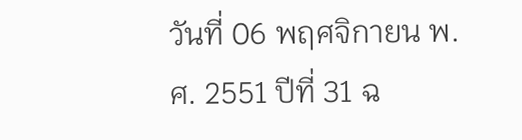วันที่ 06 พฤศจิกายน พ.ศ. 2551 ปีที่ 31 ฉ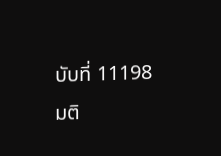บับที่ 11198 มติ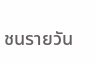ชนรายวัน